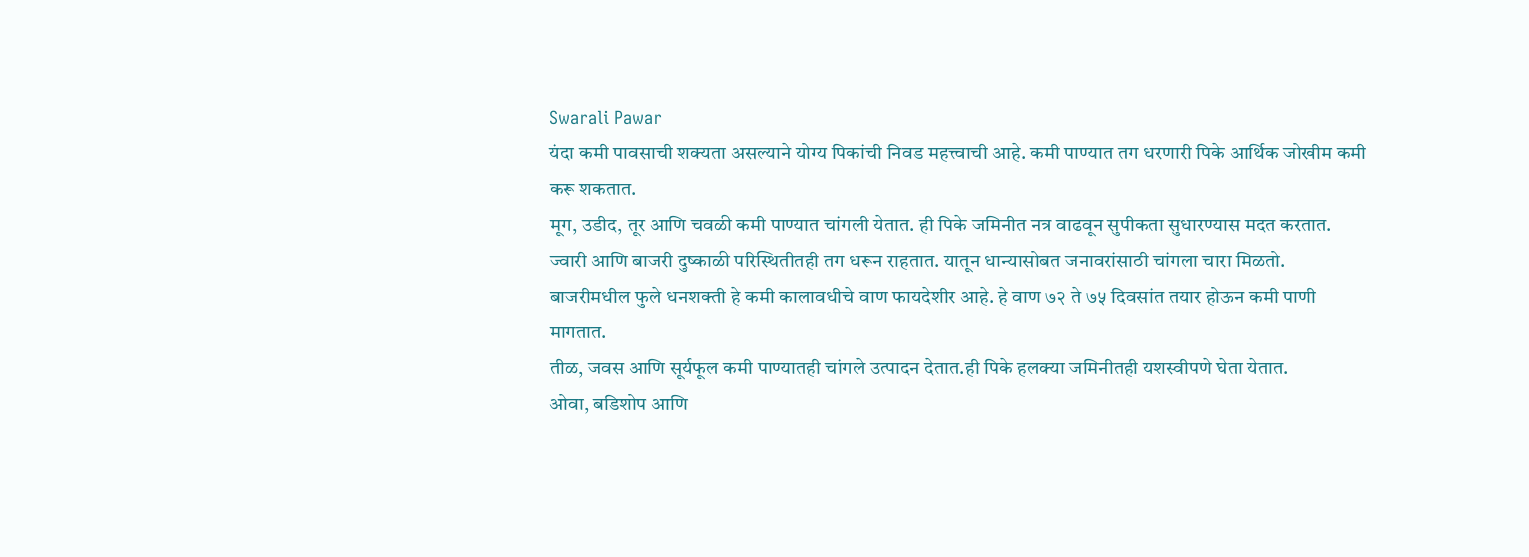Swarali Pawar
यंदा कमी पावसाची शक्यता असल्याने योग्य पिकांची निवड महत्त्वाची आहे. कमी पाण्यात तग धरणारी पिके आर्थिक जोखीम कमी करू शकतात.
मूग, उडीद, तूर आणि चवळी कमी पाण्यात चांगली येतात. ही पिके जमिनीत नत्र वाढवून सुपीकता सुधारण्यास मदत करतात.
ज्वारी आणि बाजरी दुष्काळी परिस्थितीतही तग धरून राहतात. यातून धान्यासोबत जनावरांसाठी चांगला चारा मिळतो.
बाजरीमधील फुले धनशक्ती हे कमी कालावधीचे वाण फायदेशीर आहे. हे वाण ७२ ते ७५ दिवसांत तयार होऊन कमी पाणी मागतात.
तीळ, जवस आणि सूर्यफूल कमी पाण्यातही चांगले उत्पादन देतात.ही पिके हलक्या जमिनीतही यशस्वीपणे घेता येतात.
ओवा, बडिशोप आणि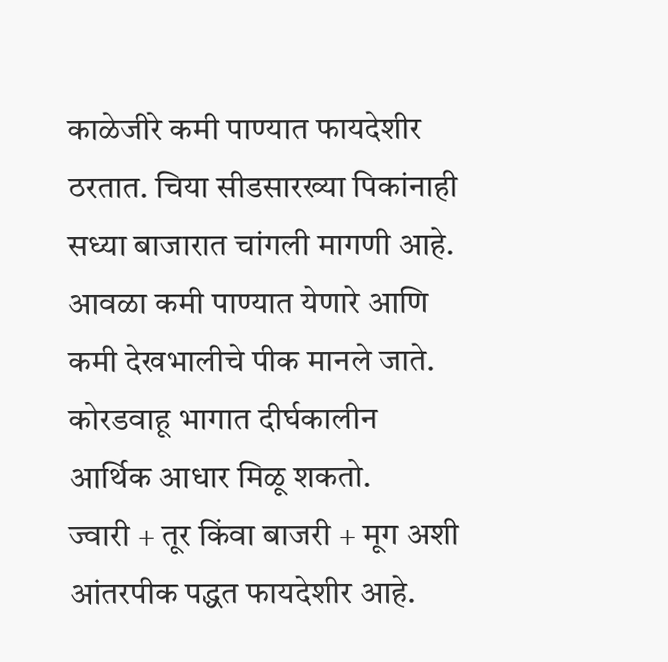काळेजीरे कमी पाण्यात फायदेशीर ठरतात. चिया सीडसारख्या पिकांनाही सध्या बाजारात चांगली मागणी आहे.
आवळा कमी पाण्यात येणारे आणि कमी देखभालीचे पीक मानले जाते. कोरडवाहू भागात दीर्घकालीन आर्थिक आधार मिळू शकतो.
ज्वारी + तूर किंवा बाजरी + मूग अशी आंतरपीक पद्धत फायदेशीर आहे.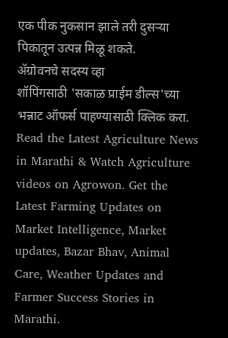एक पीक नुकसान झाले तरी दुसऱ्या पिकातून उत्पन्न मिळू शकते.
ॲग्रोवनचे सदस्य व्हा
शॉपिंगसाठी 'सकाळ प्राईम डील्स'च्या भन्नाट ऑफर्स पाहण्यासाठी क्लिक करा.
Read the Latest Agriculture News in Marathi & Watch Agriculture videos on Agrowon. Get the Latest Farming Updates on Market Intelligence, Market updates, Bazar Bhav, Animal Care, Weather Updates and Farmer Success Stories in Marathi.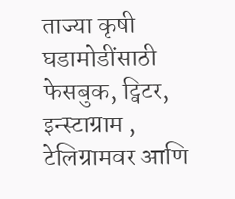ताज्या कृषी घडामोडींसाठी फेसबुक, ट्विटर, इन्स्टाग्राम , टेलिग्रामवर आणि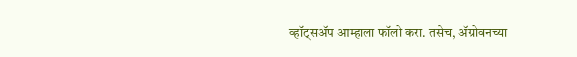व्हॉट्सॲप आम्हाला फॉलो करा. तसेच, ॲग्रोवनच्या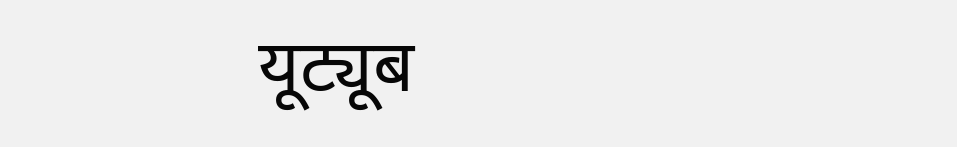यूट्यूब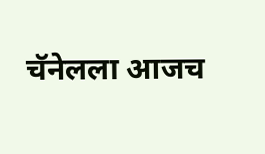चॅनेलला आजच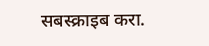सबस्क्राइब करा.